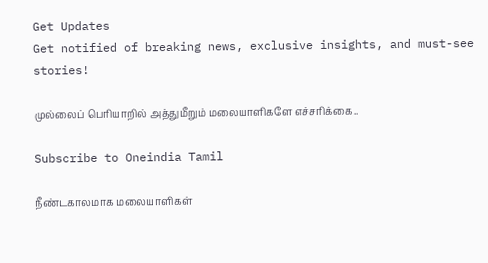Get Updates
Get notified of breaking news, exclusive insights, and must-see stories!

முல்லைப் பெரியாறில் அத்துமீறும் மலையாளிகளே எச்சரிக்கை..

Subscribe to Oneindia Tamil

நீண்டகாலமாக மலையாளிகள்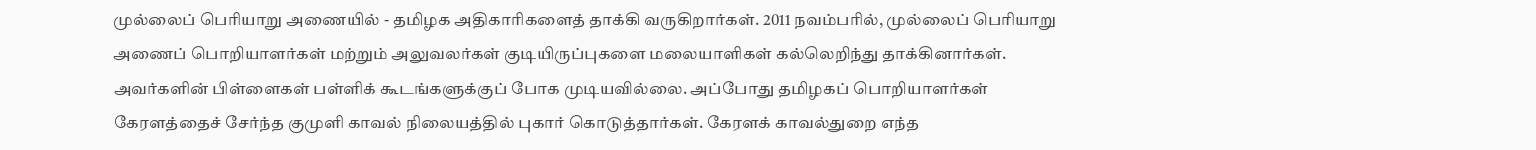முல்லைப் பெரியாறு அணையில் - தமிழக அதிகாரிகளைத் தாக்கி வருகிறார்கள். 2011 நவம்பரில், முல்லைப் பெரியாறு அணைப் பொறியாளர்கள் மற்றும் அலுவலர்கள் குடியிருப்புகளை மலையாளிகள் கல்லெறிந்து தாக்கினார்கள். அவர்களின் பிள்ளைகள் பள்ளிக் கூடங்களுக்குப் போக முடியவில்லை. அப்போது தமிழகப் பொறியாளர்கள் கேரளத்தைச் சேர்ந்த குமுளி காவல் நிலையத்தில் புகார் கொடுத்தார்கள். கேரளக் காவல்துறை எந்த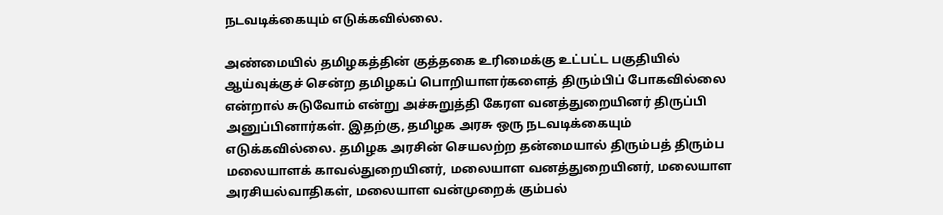நடவடிக்கையும் எடுக்கவில்லை.

அண்மையில் தமிழகத்தின் குத்தகை உரிமைக்கு உட்பட்ட பகுதியில் ஆய்வுக்குச் சென்ற தமிழகப் பொறியாளர்களைத் திரும்பிப் போகவில்லை என்றால் சுடுவோம் என்று அச்சுறுத்தி கேரள வனத்துறையினர் திருப்பி அனுப்பினார்கள். இதற்கு, தமிழக அரசு ஒரு நடவடிக்கையும் எடுக்கவில்லை. தமிழக அரசின் செயலற்ற தன்மையால் திரும்பத் திரும்ப மலையாளக் காவல்துறையினர், மலையாள வனத்துறையினர், மலையாள அரசியல்வாதிகள், மலையாள வன்முறைக் கும்பல்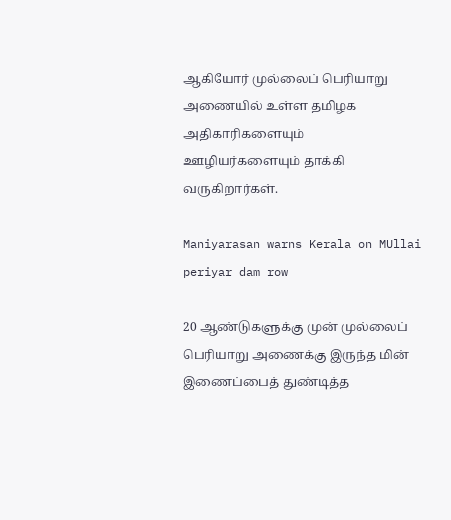ஆகியோர் முல்லைப் பெரியாறு அணையில் உள்ள தமிழக அதிகாரிகளையும் ஊழியர்களையும் தாக்கி வருகிறார்கள்.

Maniyarasan warns Kerala on MUllai periyar dam row

20 ஆண்டுகளுக்கு முன் முல்லைப் பெரியாறு அணைக்கு இருந்த மின் இணைப்பைத் துண்டித்த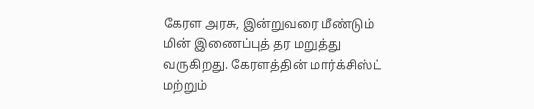கேரள அரசு, இன்றுவரை மீண்டும் மின் இணைப்புத் தர மறுத்து வருகிறது. கேரளத்தின் மார்க்சிஸ்ட் மற்றும்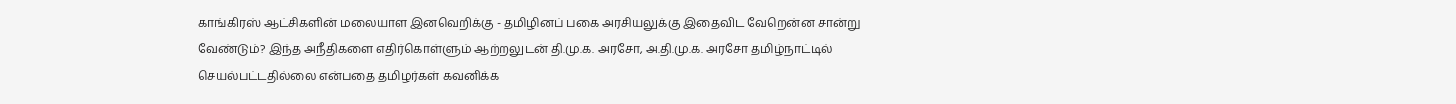காங்கிரஸ் ஆட்சிகளின் மலையாள இனவெறிக்கு - தமிழினப் பகை அரசியலுக்கு இதைவிட வேறென்ன சான்று வேண்டும்? இந்த அநீதிகளை எதிர்கொள்ளும் ஆற்றலுடன் தி.மு.க. அரசோ, அ.தி.மு.க. அரசோ தமிழ்நாட்டில் செயல்பட்டதில்லை என்பதை தமிழர்கள் கவனிக்க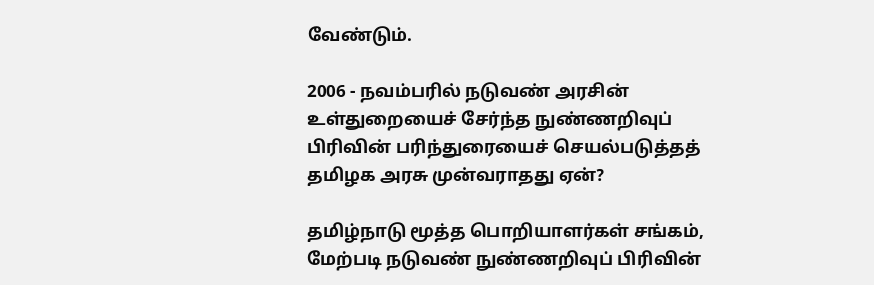வேண்டும்.

2006 - நவம்பரில் நடுவண் அரசின் உள்துறையைச் சேர்ந்த நுண்ணறிவுப் பிரிவின் பரிந்துரையைச் செயல்படுத்தத் தமிழக அரசு முன்வராதது ஏன்?

தமிழ்நாடு மூத்த பொறியாளர்கள் சங்கம், மேற்படி நடுவண் நுண்ணறிவுப் பிரிவின்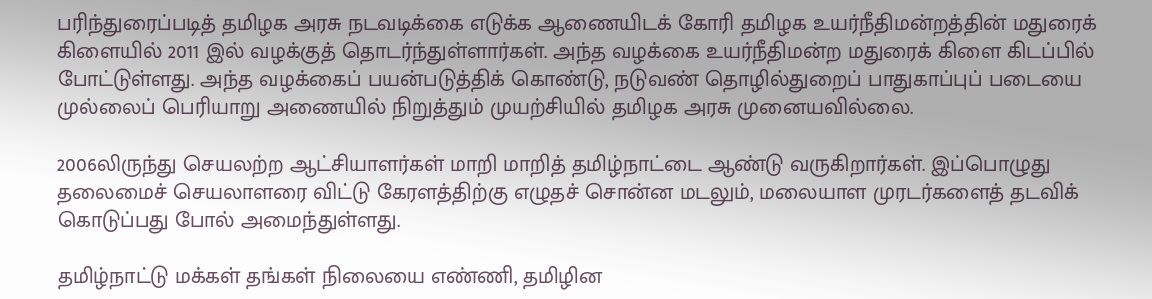பரிந்துரைப்படித் தமிழக அரசு நடவடிக்கை எடுக்க ஆணையிடக் கோரி தமிழக உயர்நீதிமன்றத்தின் மதுரைக் கிளையில் 2011 இல் வழக்குத் தொடர்ந்துள்ளார்கள். அந்த வழக்கை உயர்நீதிமன்ற மதுரைக் கிளை கிடப்பில் போட்டுள்ளது. அந்த வழக்கைப் பயன்படுத்திக் கொண்டு, நடுவண் தொழில்துறைப் பாதுகாப்புப் படையை முல்லைப் பெரியாறு அணையில் நிறுத்தும் முயற்சியில் தமிழக அரசு முனையவில்லை.

2006லிருந்து செயலற்ற ஆட்சியாளர்கள் மாறி மாறித் தமிழ்நாட்டை ஆண்டு வருகிறார்கள். இப்பொழுது தலைமைச் செயலாளரை விட்டு கேரளத்திற்கு எழுதச் சொன்ன மடலும், மலையாள முரடர்களைத் தடவிக் கொடுப்பது போல் அமைந்துள்ளது.

தமிழ்நாட்டு மக்கள் தங்கள் நிலையை எண்ணி, தமிழின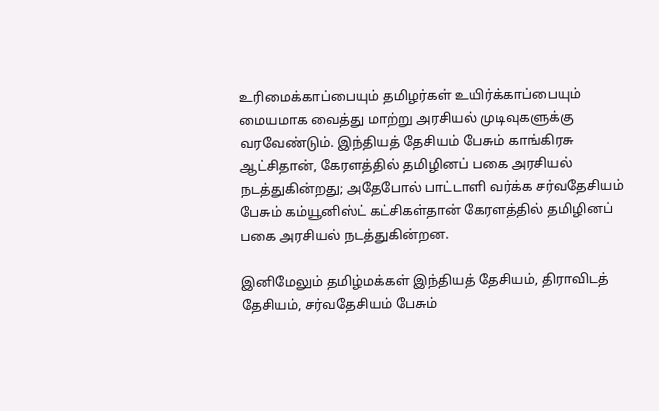உரிமைக்காப்பையும் தமிழர்கள் உயிர்க்காப்பையும் மையமாக வைத்து மாற்று அரசியல் முடிவுகளுக்கு வரவேண்டும். இந்தியத் தேசியம் பேசும் காங்கிரசு ஆட்சிதான், கேரளத்தில் தமிழினப் பகை அரசியல் நடத்துகின்றது; அதேபோல் பாட்டாளி வர்க்க சர்வதேசியம் பேசும் கம்யூனிஸ்ட் கட்சிகள்தான் கேரளத்தில் தமிழினப் பகை அரசியல் நடத்துகின்றன.

இனிமேலும் தமிழ்மக்கள் இந்தியத் தேசியம், திராவிடத் தேசியம், சர்வதேசியம் பேசும்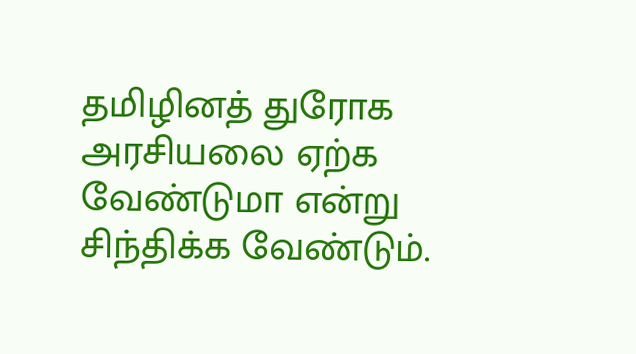தமிழினத் துரோக அரசியலை ஏற்க வேண்டுமா என்று சிந்திக்க வேண்டும்.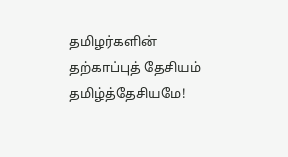தமிழர்களின் தற்காப்புத் தேசியம் தமிழ்த்தேசியமே!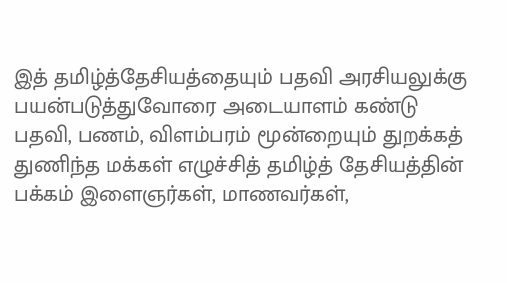இத் தமிழ்த்தேசியத்தையும் பதவி அரசியலுக்கு பயன்படுத்துவோரை அடையாளம் கண்டு பதவி, பணம், விளம்பரம் மூன்றையும் துறக்கத் துணிந்த மக்கள் எழுச்சித் தமிழ்த் தேசியத்தின் பக்கம் இளைஞர்கள், மாணவர்கள்,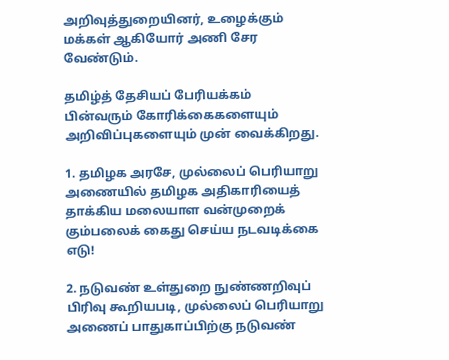அறிவுத்துறையினர், உழைக்கும் மக்கள் ஆகியோர் அணி சேர வேண்டும்.

தமிழ்த் தேசியப் பேரியக்கம் பின்வரும் கோரிக்கைகளையும் அறிவிப்புகளையும் முன் வைக்கிறது.

1. தமிழக அரசே, முல்லைப் பெரியாறு அணையில் தமிழக அதிகாரியைத் தாக்கிய மலையாள வன்முறைக் கும்பலைக் கைது செய்ய நடவடிக்கை எடு!

2. நடுவண் உள்துறை நுண்ணறிவுப் பிரிவு கூறியபடி, முல்லைப் பெரியாறு அணைப் பாதுகாப்பிற்கு நடுவண்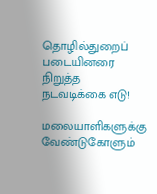தொழில்துறைப் படையினரை நிறுத்த நடவடிக்கை எடு!

மலையாளிகளுக்கு வேண்டுகோளும்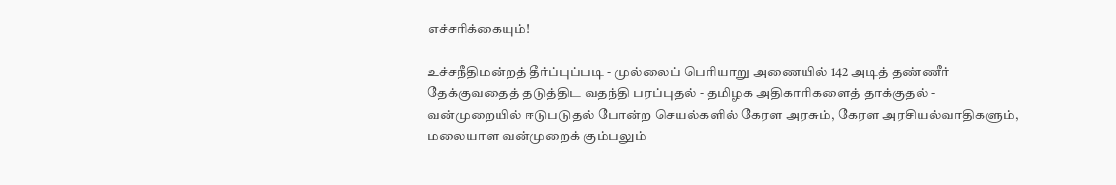எச்சரிக்கையும்!

உச்சநீதிமன்றத் தீர்ப்புப்படி - முல்லைப் பெரியாறு அணையில் 142 அடித் தண்ணீர் தேக்குவதைத் தடுத்திட வதந்தி பரப்புதல் - தமிழக அதிகாரிகளைத் தாக்குதல் - வன்முறையில் ஈடுபடுதல் போன்ற செயல்களில் கேரள அரசும், கேரள அரசியல்வாதிகளும், மலையாள வன்முறைக் கும்பலும்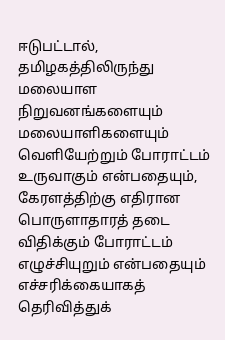ஈடுபட்டால், தமிழகத்திலிருந்து மலையாள நிறுவனங்களையும் மலையாளிகளையும் வெளியேற்றும் போராட்டம் உருவாகும் என்பதையும், கேரளத்திற்கு எதிரான பொருளாதாரத் தடை விதிக்கும் போராட்டம் எழுச்சியுறும் என்பதையும் எச்சரிக்கையாகத் தெரிவித்துக்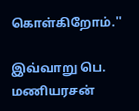கொள்கிறோம்.''

இவ்வாறு பெ. மணியரசன்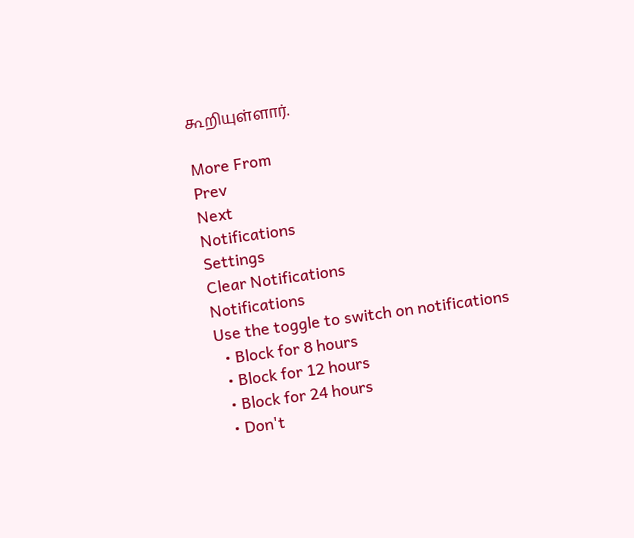கூறியுள்ளார்.

More From
Prev
Next
Notifications
Settings
Clear Notifications
Notifications
Use the toggle to switch on notifications
  • Block for 8 hours
  • Block for 12 hours
  • Block for 24 hours
  • Don't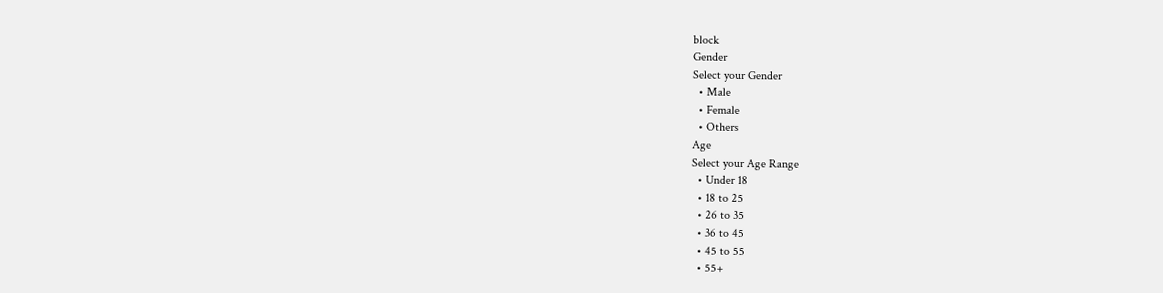block
Gender
Select your Gender
  • Male
  • Female
  • Others
Age
Select your Age Range
  • Under 18
  • 18 to 25
  • 26 to 35
  • 36 to 45
  • 45 to 55
  • 55+